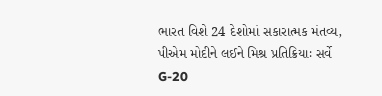ભારત વિશે 24 દેશોમાં સકારાત્મક મંતવ્ય, પીએમ મોદીને લઈને મિશ્ર પ્રતિક્રિયાઃ સર્વે
G-20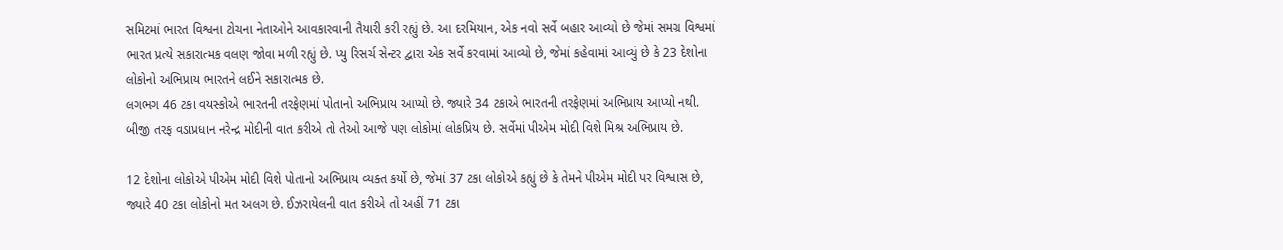સમિટમાં ભારત વિશ્વના ટોચના નેતાઓને આવકારવાની તૈયારી કરી રહ્યું છે. આ દરમિયાન, એક નવો સર્વે બહાર આવ્યો છે જેમાં સમગ્ર વિશ્વમાં ભારત પ્રત્યે સકારાત્મક વલણ જોવા મળી રહ્યું છે. પ્યુ રિસર્ચ સેન્ટર દ્વારા એક સર્વે કરવામાં આવ્યો છે, જેમાં કહેવામાં આવ્યું છે કે 23 દેશોના લોકોનો અભિપ્રાય ભારતને લઈને સકારાત્મક છે.
લગભગ 46 ટકા વયસ્કોએ ભારતની તરફેણમાં પોતાનો અભિપ્રાય આપ્યો છે. જ્યારે 34 ટકાએ ભારતની તરફેણમાં અભિપ્રાય આપ્યો નથી. બીજી તરફ વડાપ્રધાન નરેન્દ્ર મોદીની વાત કરીએ તો તેઓ આજે પણ લોકોમાં લોકપ્રિય છે. સર્વેમાં પીએમ મોદી વિશે મિશ્ર અભિપ્રાય છે.

12 દેશોના લોકોએ પીએમ મોદી વિશે પોતાનો અભિપ્રાય વ્યક્ત કર્યો છે, જેમાં 37 ટકા લોકોએ કહ્યું છે કે તેમને પીએમ મોદી પર વિશ્વાસ છે, જ્યારે 40 ટકા લોકોનો મત અલગ છે. ઈઝરાયેલની વાત કરીએ તો અહીં 71 ટકા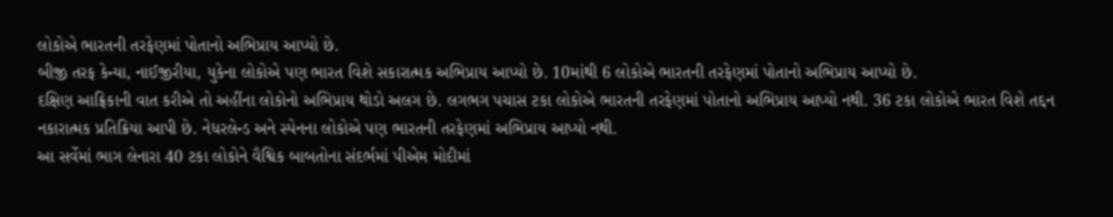લોકોએ ભારતની તરફેણમાં પોતાનો અભિપ્રાય આપ્યો છે.
બીજી તરફ કેન્યા, નાઈજીરીયા, યુકેના લોકોએ પણ ભારત વિશે સકારાત્મક અભિપ્રાય આપ્યો છે. 10માંથી 6 લોકોએ ભારતની તરફેણમાં પોતાનો અભિપ્રાય આપ્યો છે.
દક્ષિણ આફ્રિકાની વાત કરીએ તો અહીંના લોકોનો અભિપ્રાય થોડો અલગ છે. લગભગ પચાસ ટકા લોકોએ ભારતની તરફેણમાં પોતાનો અભિપ્રાય આપ્યો નથી. 36 ટકા લોકોએ ભારત વિશે તદ્દન નકારાત્મક પ્રતિક્રિયા આપી છે. નેધરલેન્ડ અને સ્પેનના લોકોએ પણ ભારતની તરફેણમાં અભિપ્રાય આપ્યો નથી.
આ સર્વેમાં ભાગ લેનારા 40 ટકા લોકોને વૈશ્વિક બાબતોના સંદર્ભમાં પીએમ મોદીમાં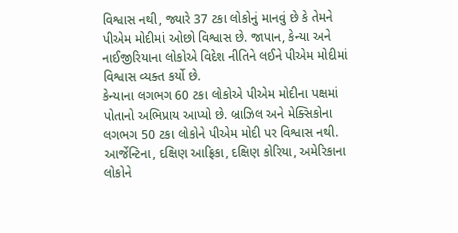વિશ્વાસ નથી, જ્યારે 37 ટકા લોકોનું માનવું છે કે તેમને પીએમ મોદીમાં ઓછો વિશ્વાસ છે. જાપાન, કેન્યા અને નાઈજીરિયાના લોકોએ વિદેશ નીતિને લઈને પીએમ મોદીમાં વિશ્વાસ વ્યક્ત કર્યો છે.
કેન્યાના લગભગ 60 ટકા લોકોએ પીએમ મોદીના પક્ષમાં પોતાનો અભિપ્રાય આપ્યો છે. બ્રાઝિલ અને મેક્સિકોના લગભગ 50 ટકા લોકોને પીએમ મોદી પર વિશ્વાસ નથી. આર્જેન્ટિના, દક્ષિણ આફ્રિકા, દક્ષિણ કોરિયા, અમેરિકાના લોકોને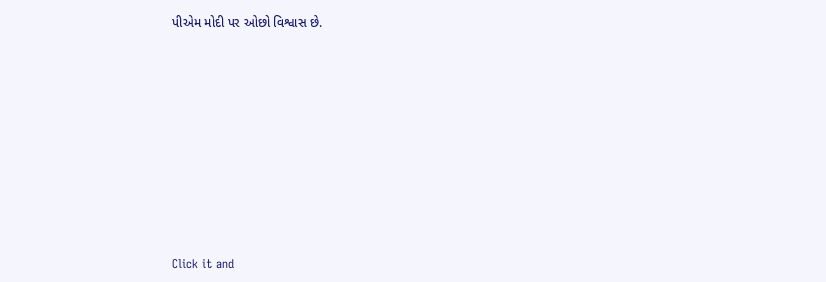પીએમ મોદી પર ઓછો વિશ્વાસ છે.












Click it and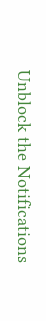Unblock the Notifications